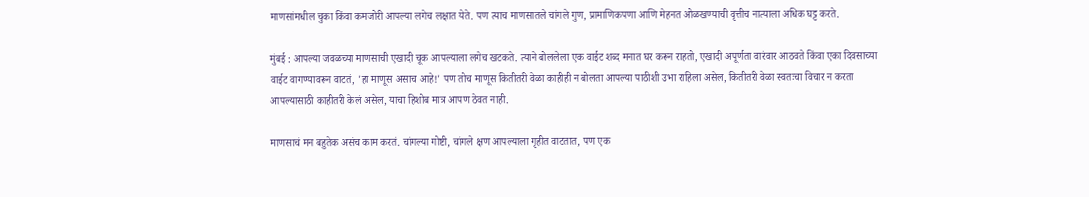माणसांमधील चुका किंवा कमजोरी आपल्या लगेच लक्षात येते. पण त्याच माणसातले चांगले गुण, प्रामाणिकपणा आणि मेहनत ओळखण्याची वृत्तीच नात्याला अधिक घट्ट करते.

मुंबई : आपल्या जवळच्या माणसाची एखादी चूक आपल्याला लगेच खटकते. त्याने बोललेला एक वाईट शब्द मनात घर करून राहतो, एखादी अपूर्णता वारंवार आठवते किंवा एका दिवसाच्या वाईट वागण्यावरून वाटतं, 'हा माणूस असाच आहे!' पण तोच माणूस कितीतरी वेळा काहीही न बोलता आपल्या पाठीशी उभा राहिला असेल, कितीतरी वेळा स्वतःचा विचार न करता आपल्यासाठी काहीतरी केलं असेल, याचा हिशोब मात्र आपण ठेवत नाही.

माणसाचं मन बहुतेक असंच काम करतं. चांगल्या गोष्टी, चांगले क्षण आपल्याला गृहीत वाटतात, पण एक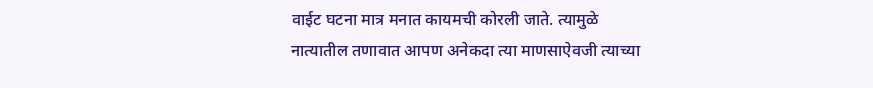वाईट घटना मात्र मनात कायमची कोरली जाते. त्यामुळे नात्यातील तणावात आपण अनेकदा त्या माणसाऐवजी त्याच्या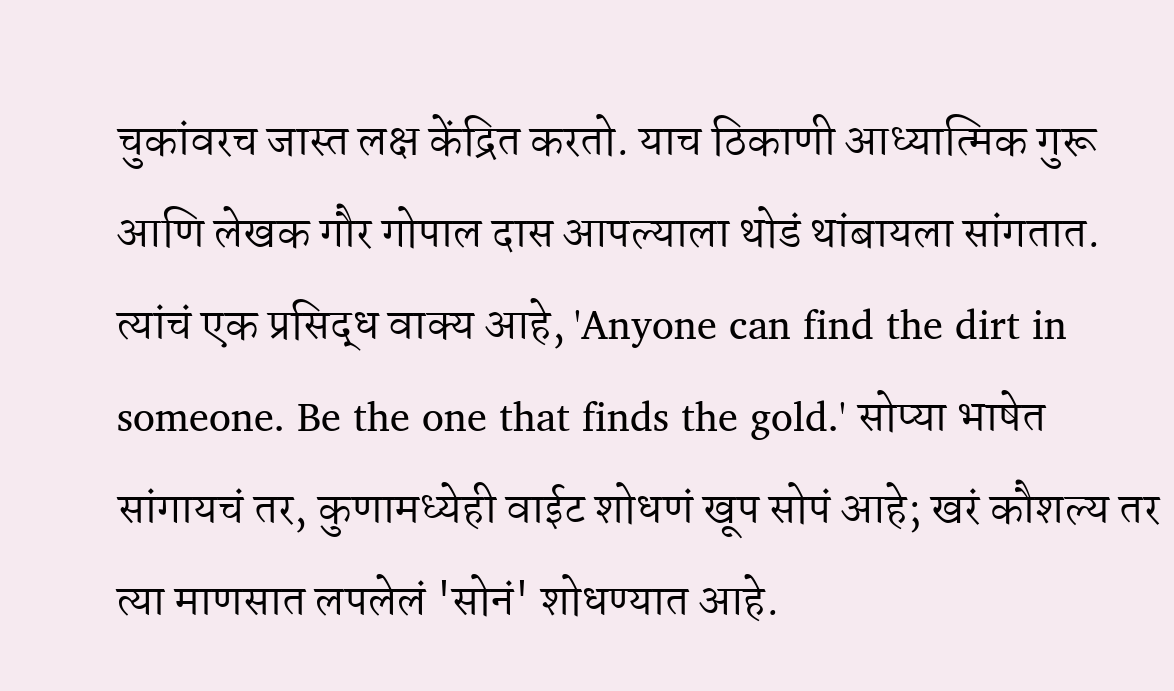चुकांवरच जास्त लक्ष केंद्रित करतो. याच ठिकाणी आध्यात्मिक गुरू आणि लेखक गौर गोपाल दास आपल्याला थोडं थांबायला सांगतात. त्यांचं एक प्रसिद्ध वाक्य आहे, 'Anyone can find the dirt in someone. Be the one that finds the gold.' सोप्या भाषेत सांगायचं तर, कुणामध्येही वाईट शोधणं खूप सोपं आहे; खरं कौशल्य तर त्या माणसात लपलेलं 'सोनं' शोधण्यात आहे.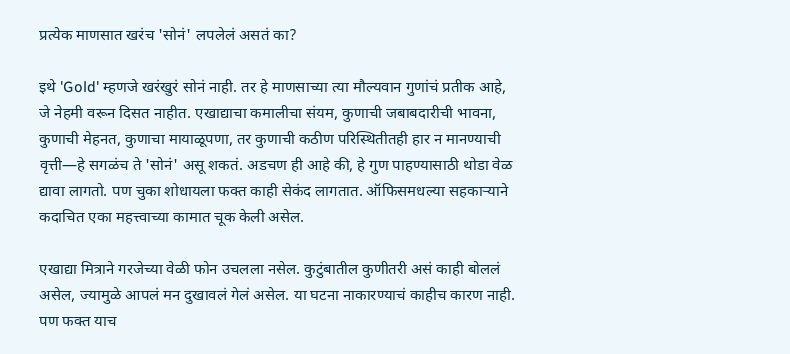प्रत्येक माणसात खरंच 'सोनं' लपलेलं असतं का?

इथे 'Gold' म्हणजे खरंखुरं सोनं नाही. तर हे माणसाच्या त्या मौल्यवान गुणांचं प्रतीक आहे, जे नेहमी वरून दिसत नाहीत. एखाद्याचा कमालीचा संयम, कुणाची जबाबदारीची भावना, कुणाची मेहनत, कुणाचा मायाळूपणा, तर कुणाची कठीण परिस्थितीतही हार न मानण्याची वृत्ती—हे सगळंच ते 'सोनं' असू शकतं. अडचण ही आहे की, हे गुण पाहण्यासाठी थोडा वेळ द्यावा लागतो. पण चुका शोधायला फक्त काही सेकंद लागतात. ऑफिसमधल्या सहकाऱ्याने कदाचित एका महत्त्वाच्या कामात चूक केली असेल.

एखाद्या मित्राने गरजेच्या वेळी फोन उचलला नसेल. कुटुंबातील कुणीतरी असं काही बोललं असेल, ज्यामुळे आपलं मन दुखावलं गेलं असेल. या घटना नाकारण्याचं काहीच कारण नाही. पण फक्त याच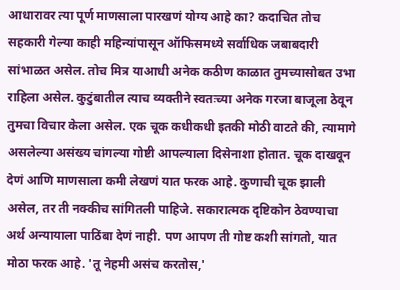आधारावर त्या पूर्ण माणसाला पारखणं योग्य आहे का? कदाचित तोच सहकारी गेल्या काही महिन्यांपासून ऑफिसमध्ये सर्वाधिक जबाबदारी सांभाळत असेल. तोच मित्र याआधी अनेक कठीण काळात तुमच्यासोबत उभा राहिला असेल. कुटुंबातील त्याच व्यक्तीने स्वतःच्या अनेक गरजा बाजूला ठेवून तुमचा विचार केला असेल. एक चूक कधीकधी इतकी मोठी वाटते की, त्यामागे असलेल्या असंख्य चांगल्या गोष्टी आपल्याला दिसेनाशा होतात. चूक दाखवून देणं आणि माणसाला कमी लेखणं यात फरक आहे. कुणाची चूक झाली असेल, तर ती नक्कीच सांगितली पाहिजे. सकारात्मक दृष्टिकोन ठेवण्याचा अर्थ अन्यायाला पाठिंबा देणं नाही. पण आपण ती गोष्ट कशी सांगतो, यात मोठा फरक आहे. 'तू नेहमी असंच करतोस,'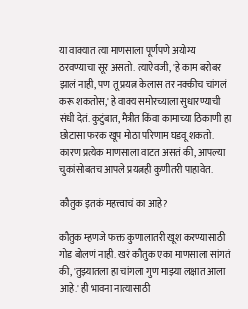या वाक्यात त्या माणसाला पूर्णपणे अयोग्य ठरवण्याचा सूर असतो. त्याऐवजी, 'हे काम बरोबर झालं नाही, पण तू प्रयत्न केलास तर नक्कीच चांगलं करू शकतोस,' हे वाक्य समोरच्याला सुधारण्याची संधी देतं. कुटुंबात, मैत्रीत किंवा कामाच्या ठिकाणी हा छोटासा फरक खूप मोठा परिणाम घडवू शकतो. कारण प्रत्येक माणसाला वाटत असतं की, आपल्या चुकांसोबतच आपले प्रयत्नही कुणीतरी पाहावेत.

कौतुक इतकं महत्त्वाचं का आहे?

कौतुक म्हणजे फक्त कुणालातरी खूश करण्यासाठी गोड बोलणं नाही. खरं कौतुक एका माणसाला सांगतं की, 'तुझ्यातला हा चांगला गुण माझ्या लक्षात आला आहे.' ही भावना नात्यासाठी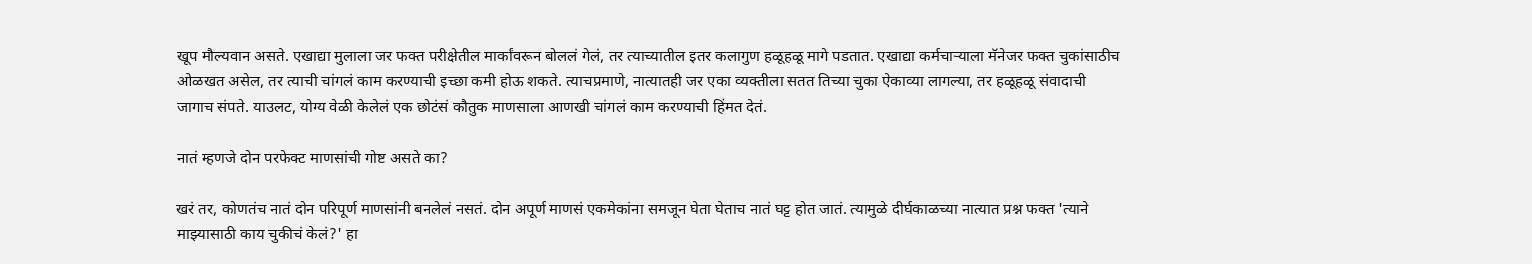खूप मौल्यवान असते. एखाद्या मुलाला जर फक्त परीक्षेतील मार्कांवरून बोललं गेलं, तर त्याच्यातील इतर कलागुण हळूहळू मागे पडतात. एखाद्या कर्मचाऱ्याला मॅनेजर फक्त चुकांसाठीच ओळखत असेल, तर त्याची चांगलं काम करण्याची इच्छा कमी होऊ शकते. त्याचप्रमाणे, नात्यातही जर एका व्यक्तीला सतत तिच्या चुका ऐकाव्या लागल्या, तर हळूहळू संवादाची जागाच संपते. याउलट, योग्य वेळी केलेलं एक छोटंसं कौतुक माणसाला आणखी चांगलं काम करण्याची हिंमत देतं.

नातं म्हणजे दोन परफेक्ट माणसांची गोष्ट असते का?

खरं तर, कोणतंच नातं दोन परिपूर्ण माणसांनी बनलेलं नसतं. दोन अपूर्ण माणसं एकमेकांना समजून घेता घेताच नातं घट्ट होत जातं. त्यामुळे दीर्घकाळच्या नात्यात प्रश्न फक्त 'त्याने माझ्यासाठी काय चुकीचं केलं?' हा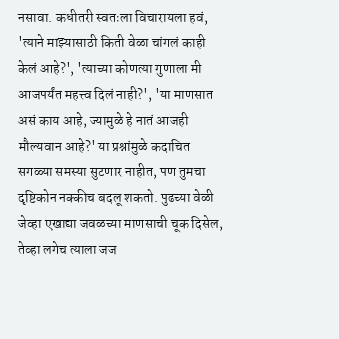नसावा. कधीतरी स्वतःला विचारायला हवं, 'त्याने माझ्यासाठी किती वेळा चांगलं काही केलं आहे?', 'त्याच्या कोणत्या गुणाला मी आजपर्यंत महत्त्व दिलं नाही?', 'या माणसात असं काय आहे, ज्यामुळे हे नातं आजही मौल्यवान आहे?' या प्रश्नांमुळे कदाचित सगळ्या समस्या सुटणार नाहीत, पण तुमचा दृष्टिकोन नक्कीच बदलू शकतो. पुढच्या वेळी जेव्हा एखाद्या जवळच्या माणसाची चूक दिसेल, तेव्हा लगेच त्याला जज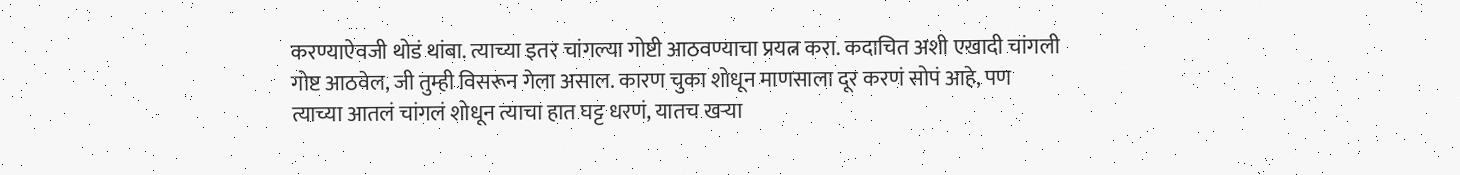करण्याऐवजी थोडं थांबा. त्याच्या इतर चांगल्या गोष्टी आठवण्याचा प्रयत्न करा. कदाचित अशी एखादी चांगली गोष्ट आठवेल, जी तुम्ही विसरून गेला असाल. कारण चुका शोधून माणसाला दूर करणं सोपं आहे, पण त्याच्या आतलं चांगलं शोधून त्याचा हात घट्ट धरणं, यातच खऱ्या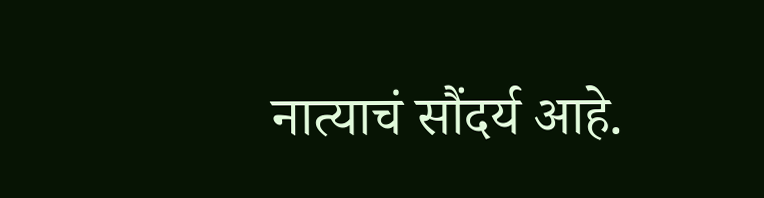नात्याचं सौंदर्य आहे.